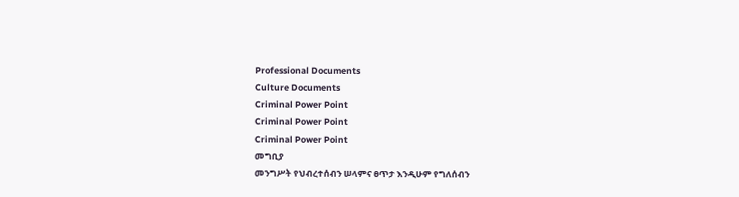Professional Documents
Culture Documents
Criminal Power Point
Criminal Power Point
Criminal Power Point
መግቢያ
መንግሥት የህብረተሰብን ሠላምና ፀጥታ እንዲሁም የግለሰብን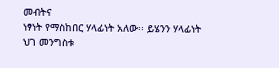መብትና
ነፃነት የማስከበር ሃላፊነት አለው፡፡ ይሄንን ሃላፊነት ህገ መንግስቱ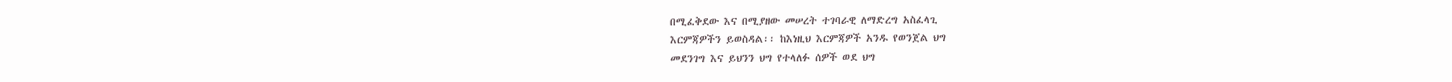በሚፈቅደው እና በሚያዘው መሠረት ተገባራዊ ለማድረግ አስፈላጊ
እርምጃዎችን ይወስዳል፡፡ ከእነዚህ እርምጃዎች አንዱ የወንጀል ህግ
መደንገግ እና ይህንን ህግ የተላለፉ ሰዎች ወደ ህግ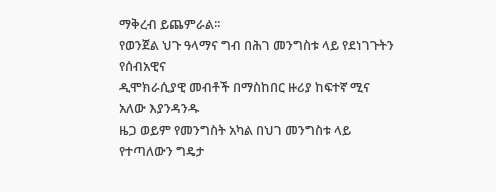ማቅረብ ይጨምራል፡፡
የወንጀል ህጉ ዓላማና ግብ በሕገ መንግስቱ ላይ የደነገጉትን የሰብአዊና
ዲሞክራሲያዊ መብቶች በማስከበር ዙሪያ ከፍተኛ ሚና አለው እያንዳንዱ
ዜጋ ወይም የመንግስት አካል በህገ መንግስቱ ላይ የተጣለውን ግዴታ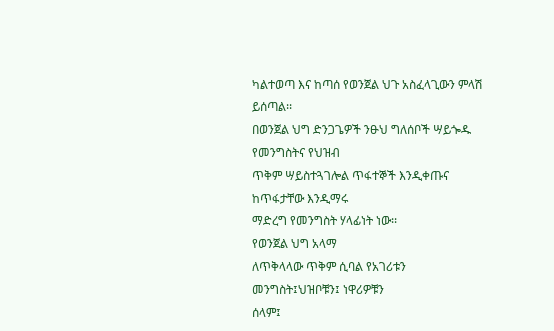ካልተወጣ እና ከጣሰ የወንጀል ህጉ አስፈላጊውን ምላሽ ይሰጣል፡፡
በወንጀል ህግ ድንጋጌዎች ንፁህ ግለሰቦች ሣይጐዱ የመንግስትና የህዝብ
ጥቅም ሣይስተጓገሎል ጥፋተኞች እንዲቀጡና ከጥፋታቸው እንዲማሩ
ማድረግ የመንግስት ሃላፊነት ነው፡፡
የወንጀል ህግ አላማ
ለጥቅላላው ጥቅም ሲባል የአገሪቱን መንግስት፤ህዝቦቹን፤ ነዋሪዎቹን
ሰላም፤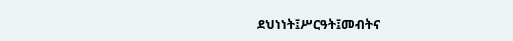ደህነነት፤ሥርዓት፤መብትና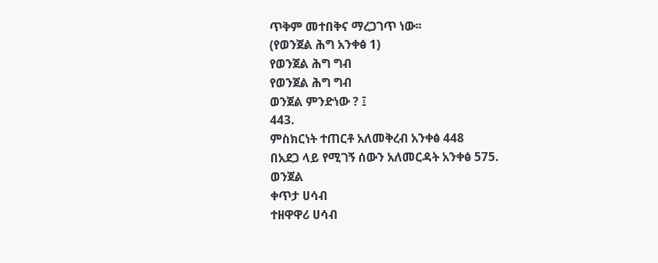ጥቅም መተበቅና ማረጋገጥ ነው፡፡
(የወንጀል ሕግ አንቀፅ 1)
የወንጀል ሕግ ግብ
የወንጀል ሕግ ግብ
ወንጀል ምንድነው ? ፤
443.
ምስክርነት ተጠርቶ አለመቅረብ አንቀፅ 448
በአደጋ ላይ የሚገኝ ሰውን አለመርዳት አንቀፅ 575.
ወንጀል
ቀጥታ ሀሳብ
ተዘዋዋሪ ሀሳብ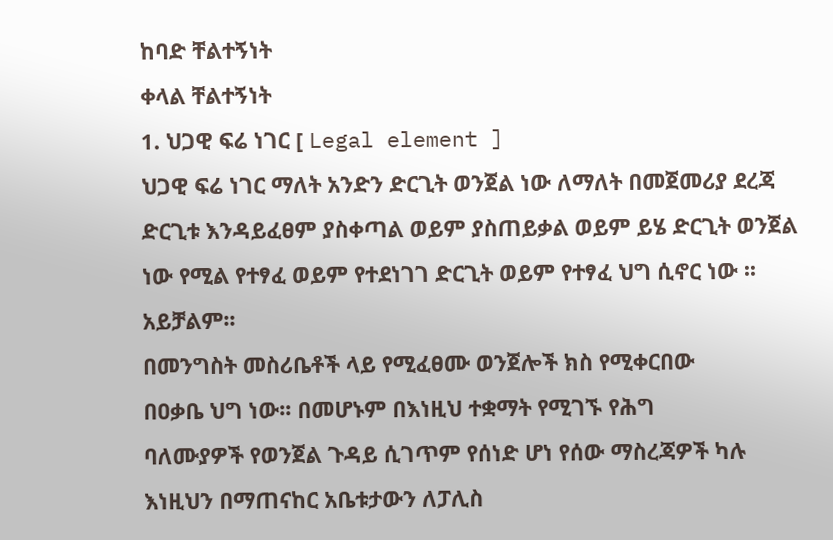ከባድ ቸልተኝነት
ቀላል ቸልተኝነት
1. ህጋዊ ፍሬ ነገር [ Legal element ]
ህጋዊ ፍሬ ነገር ማለት አንድን ድርጊት ወንጀል ነው ለማለት በመጀመሪያ ደረጃ
ድርጊቱ እንዳይፈፀም ያስቀጣል ወይም ያስጠይቃል ወይም ይሄ ድርጊት ወንጀል
ነው የሚል የተፃፈ ወይም የተደነገገ ድርጊት ወይም የተፃፈ ህግ ሲኖር ነው ፡፡
አይቻልም፡፡
በመንግስት መስሪቤቶች ላይ የሚፈፀሙ ወንጀሎች ክስ የሚቀርበው
በዐቃቤ ህግ ነው፡፡ በመሆኑም በእነዚህ ተቋማት የሚገኙ የሕግ
ባለሙያዎች የወንጀል ጉዳይ ሲገጥም የሰነድ ሆነ የሰው ማስረጃዎች ካሉ
እነዚህን በማጠናከር አቤቱታውን ለፓሊስ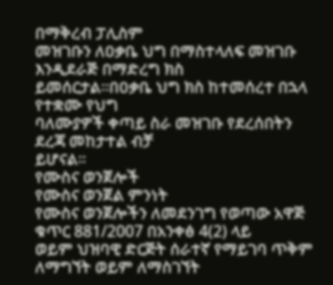በማቅረብ ፓሊስም
መዝገቡን ለዐቃቤ ህግ በማስተላለፍ መዝገቡ እንዲደራጅ በማድረግ ክስ
ይመሰርታል፡፡በዐቃቤ ህግ ክስ ከተመሰረተ በኋላ የተቋሙ የህግ
ባለሙያዎች ቀጣይ ስራ መዝገቡ የደረሰበትን ደረጃ መከታተል ብቻ
ይሆናል፡፡
የሙስና ወንጀሎች
የሙስና ወንጀል ምንነት
የሙስና ወንጀሎችን ለመደንገግ የወጣው አዋጅ ቁጥር 881/2007 በአንቀፅ 4(2) ላይ
ወይም ህዝባዊ ድርጅት ሰራተኛ የማይገባ ጥቅም ለማግኘት ወይም ለማስገኘት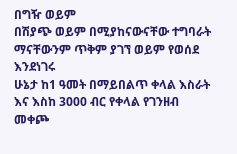በግዥ ወይም
በሽያጭ ወይም በሚያከናውናቸው ተግባራት ማናቸውንም ጥቅም ያገኘ ወይም የወሰደ እንደነገሩ
ሁኔታ ከ1 ዓመት በማይበልጥ ቀላል እስራት እና እስከ 3000 ብር የቀላል የገንዘብ መቀጮ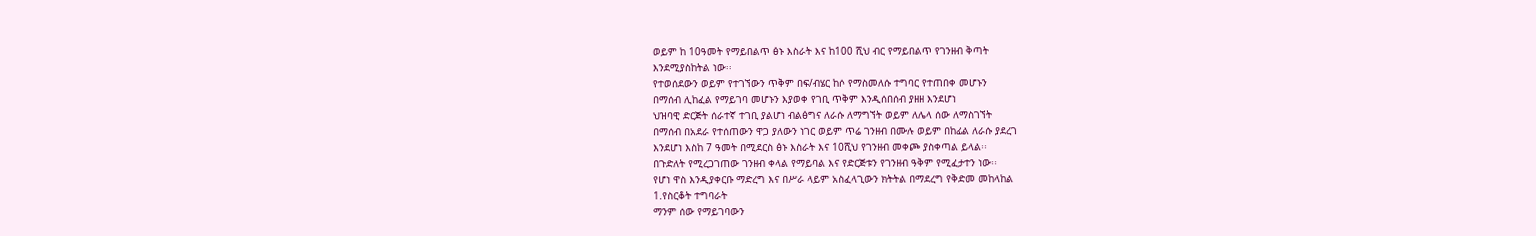ወይም ከ 10ዓመት የማይበልጥ ፅኑ እስራት እና ከ100 ሺህ ብር የማይበልጥ የገንዘብ ቅጣት
እንደሚያስከትል ነው፡፡
የተወሰደውን ወይም የተገኘውን ጥቅም በፍ/ብሄር ከሶ የማስመለሱ ተግባር የተጠበቀ መሆኑን
በማሰብ ሊከፈል የማይገባ መሆኑን እያወቀ የገቢ ጥቅም እንዲሰበሰብ ያዘዘ እንደሆነ
ህዝባዊ ድርጅት ሰራተኛ ተገቢ ያልሆነ ብልፅግና ለራሱ ለማግኘት ወይም ለሌላ ሰው ለማስገኘት
በማሰብ በአደራ የተሰጠውን ዋጋ ያለውን ነገር ወይም ጥሬ ገንዘብ በሙሉ ወይም በከፊል ለራሱ ያደረገ
እንደሆነ እስከ 7 ዓመት በሚደርስ ፅኑ እስራት እና 10ሺህ የገንዘብ መቀጮ ያስቀጣል ይላል፡፡
በጉድለት የሚረጋገጠው ገንዘብ ቀላል የማይባል እና የድርጅቱን የገንዘብ ዓቅም የሚፈታተን ነው፡፡
የሆነ ዋስ እንዲያቀርቡ ማድረግ እና በሥራ ላይም አስፈላጊውን ክትትል በማደረግ የቅድመ መከላከል
1.የስርቆት ተግባራት
ማንም ሰው የማይገባውን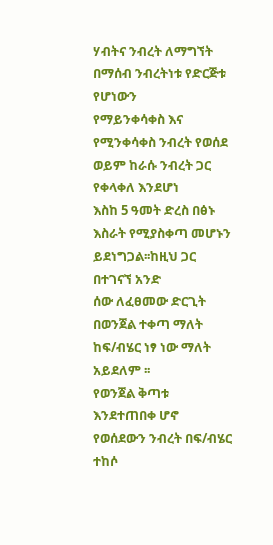ሃብትና ንብረት ለማግኘት በማሰብ ንብረትነቱ የድርጅቱ የሆነውን
የማይንቀሳቀስ እና የሚንቀሳቀስ ንብረት የወሰደ ወይም ከራሱ ንብረት ጋር የቀላቀለ እንደሆነ
እስከ 5 ዓመት ድረስ በፅኑ እስራት የሚያስቀጣ መሆኑን ይደነግጋል፡፡ከዚህ ጋር በተገናኘ አንድ
ሰው ለፈፀመው ድርጊት በወንጀል ተቀጣ ማለት ከፍ/ብሄር ነፃ ነው ማለት አይደለም ፡፡
የወንጀል ቅጣቱ እንደተጠበቀ ሆኖ የወሰደውን ንብረት በፍ/ብሄር ተከሶ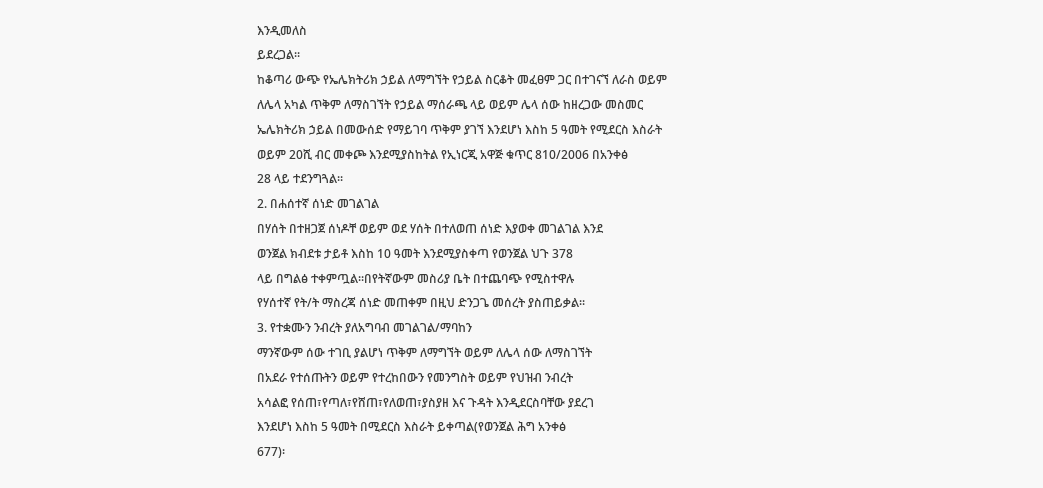እንዲመለስ
ይደረጋል፡፡
ከቆጣሪ ውጭ የኤሌክትሪክ ኃይል ለማግኘት የኃይል ስርቆት መፈፀም ጋር በተገናኘ ለራስ ወይም
ለሌላ አካል ጥቅም ለማስገኘት የኃይል ማሰራጫ ላይ ወይም ሌላ ሰው ከዘረጋው መስመር
ኤሌክትሪክ ኃይል በመውሰድ የማይገባ ጥቅም ያገኘ እንደሆነ እስከ 5 ዓመት የሚደርስ እስራት
ወይም 20ሺ ብር መቀጮ እንደሚያስከትል የኢነርጂ አዋጅ ቁጥር 810/2006 በአንቀፅ
28 ላይ ተደንግጓል፡፡
2. በሐሰተኛ ሰነድ መገልገል
በሃሰት በተዘጋጀ ሰነዶቸ ወይም ወደ ሃሰት በተለወጠ ሰነድ እያወቀ መገልገል እንደ
ወንጀል ክብደቱ ታይቶ እስከ 10 ዓመት እንደሚያስቀጣ የወንጀል ህጉ 378
ላይ በግልፅ ተቀምጧል፡፡በየትኛውም መስሪያ ቤት በተጨባጭ የሚስተዋሉ
የሃሰተኛ የት/ት ማስረጃ ሰነድ መጠቀም በዚህ ድንጋጌ መሰረት ያስጠይቃል፡፡
3. የተቋሙን ንብረት ያለአግባብ መገልገል/ማባከን
ማንኛውም ሰው ተገቢ ያልሆነ ጥቅም ለማግኘት ወይም ለሌላ ሰው ለማስገኘት
በአደራ የተሰጡትን ወይም የተረከበውን የመንግስት ወይም የህዝብ ንብረት
አሳልፎ የሰጠ፣የጣለ፣የሸጠ፣የለወጠ፣ያስያዘ እና ጉዳት እንዲደርስባቸው ያደረገ
እንደሆነ እስከ 5 ዓመት በሚደርስ እስራት ይቀጣል(የወንጀል ሕግ አንቀፅ
677)፡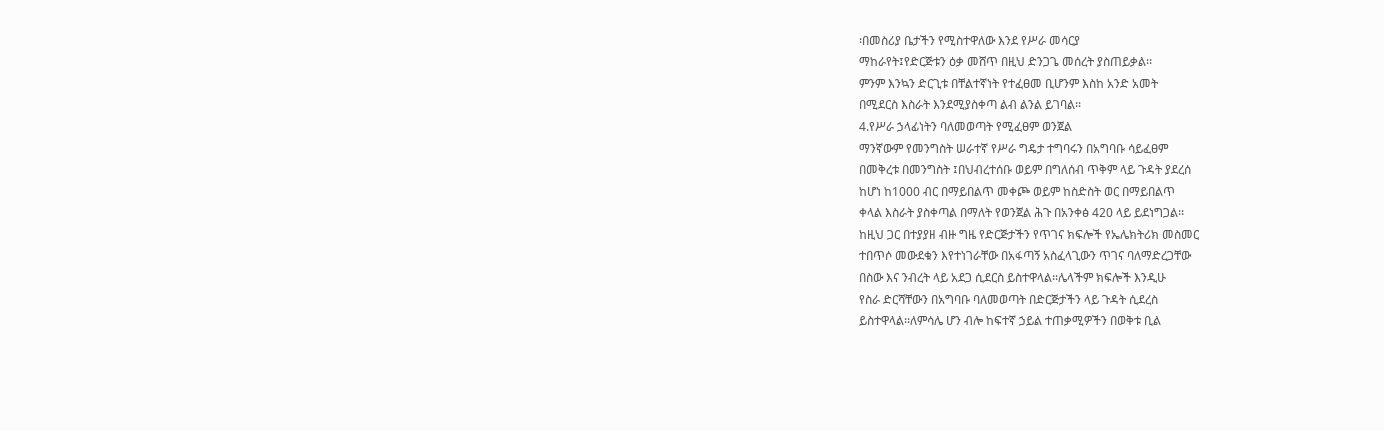፡በመስሪያ ቤታችን የሚስተዋለው እንደ የሥራ መሳርያ
ማከራየት፤የድርጅቱን ዕቃ መሸጥ በዚህ ድንጋጌ መሰረት ያስጠይቃል፡፡
ምንም እንኳን ድርጊቱ በቸልተኛነት የተፈፀመ ቢሆንም እስከ አንድ አመት
በሚደርስ እስራት እንደሚያስቀጣ ልብ ልንል ይገባል፡፡
4.የሥራ ኃላፊነትን ባለመወጣት የሚፈፀም ወንጀል
ማንኛውም የመንግስት ሠራተኛ የሥራ ግዴታ ተግባሩን በአግባቡ ሳይፈፀም
በመቅረቱ በመንግስት ፤በህብረተሰቡ ወይም በግለሰብ ጥቅም ላይ ጉዳት ያደረሰ
ከሆነ ከ1000 ብር በማይበልጥ መቀጮ ወይም ከስድስት ወር በማይበልጥ
ቀላል እስራት ያስቀጣል በማለት የወንጀል ሕጉ በአንቀፅ 420 ላይ ይደነግጋል፡፡
ከዚህ ጋር በተያያዘ ብዙ ግዜ የድርጅታችን የጥገና ክፍሎች የኤሌክትሪክ መስመር
ተበጥሶ መውደቁን እየተነገራቸው በአፋጣኝ አስፈላጊውን ጥገና ባለማድረጋቸው
በስው እና ንብረት ላይ አደጋ ሲደርስ ይስተዋላል፡፡ሌላችም ክፍሎች እንዲሁ
የስራ ድርሻቸውን በአግባቡ ባለመወጣት በድርጅታችን ላይ ጉዳት ሲደረስ
ይስተዋላል፡፡ለምሳሌ ሆን ብሎ ከፍተኛ ኃይል ተጠቃሚዎችን በወቅቱ ቢል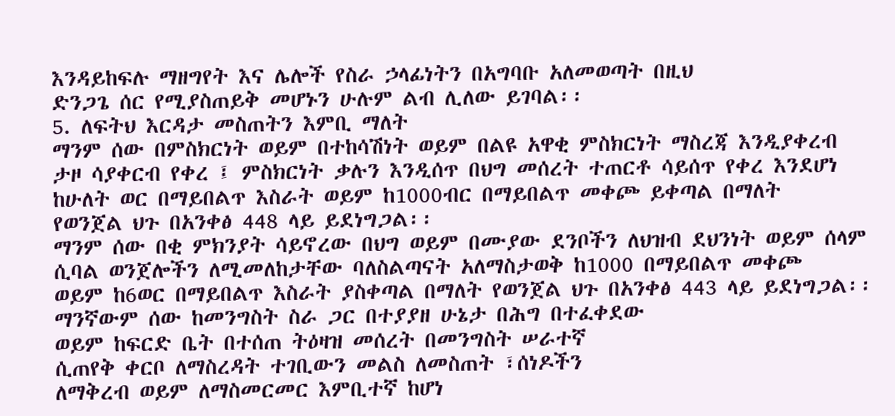እንዳይከፍሉ ማዘግየት እና ሌሎች የስራ ኃላፊነትን በአግባቡ አለመወጣት በዚህ
ድንጋጌ ሰር የሚያስጠይቅ መሆኑን ሁሉም ልብ ሊለው ይገባል፡፡
5. ለፍትህ እርዳታ መስጠትን እምቢ ማለት
ማንም ሰው በምስክርነት ወይም በተከሳሽነት ወይም በልዩ አዋቂ ምስክርነት ማስረጃ እንዲያቀረብ
ታዞ ሳያቀርብ የቀረ ፤ ምስክርነት ቃሉን እንዲሰጥ በህግ መሰረት ተጠርቶ ሳይሰጥ የቀረ እንደሆነ
ከሁለት ወር በማይበልጥ እስራት ወይም ከ1000ብር በማይበልጥ መቀጮ ይቀጣል በማለት
የወንጀል ህጉ በአንቀፅ 448 ላይ ይደነግጋል፡፡
ማንም ሰው በቂ ምክንያት ሳይኖረው በህግ ወይም በሙያው ደንቦችን ለህዝብ ደህንነት ወይም ሰላም
ሲባል ወንጀሎችን ለሚመለከታቸው ባለስልጣናት አለማስታወቅ ከ1000 በማይበልጥ መቀጮ
ወይም ከ6ወር በማይበልጥ እስራት ያስቀጣል በማለት የወንጀል ህጉ በአንቀፅ 443 ላይ ይደነግጋል፡፡
ማንኛውም ሰው ከመንግስት ስራ ጋር በተያያዘ ሁኔታ በሕግ በተፈቀደው
ወይም ከፍርድ ቤት በተሰጠ ትዕዛዝ መሰረት በመንግስት ሠራተኛ
ሲጠየቅ ቀርቦ ለማስረዳት ተገቢውን መልስ ለመስጠት ፣ሰነዶችን
ለማቅረብ ወይም ለማስመርመር እምቢተኛ ከሆነ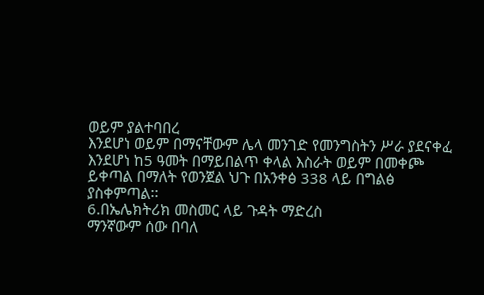ወይም ያልተባበረ
እንደሆነ ወይም በማናቸውም ሌላ መንገድ የመንግስትን ሥራ ያደናቀፈ
እንደሆነ ከ5 ዓመት በማይበልጥ ቀላል እስራት ወይም በመቀጮ
ይቀጣል በማለት የወንጀል ህጉ በአንቀፅ 338 ላይ በግልፅ
ያስቀምጣል፡፡
6.በኤሌክትሪክ መስመር ላይ ጉዳት ማድረስ
ማንኛውም ሰው በባለ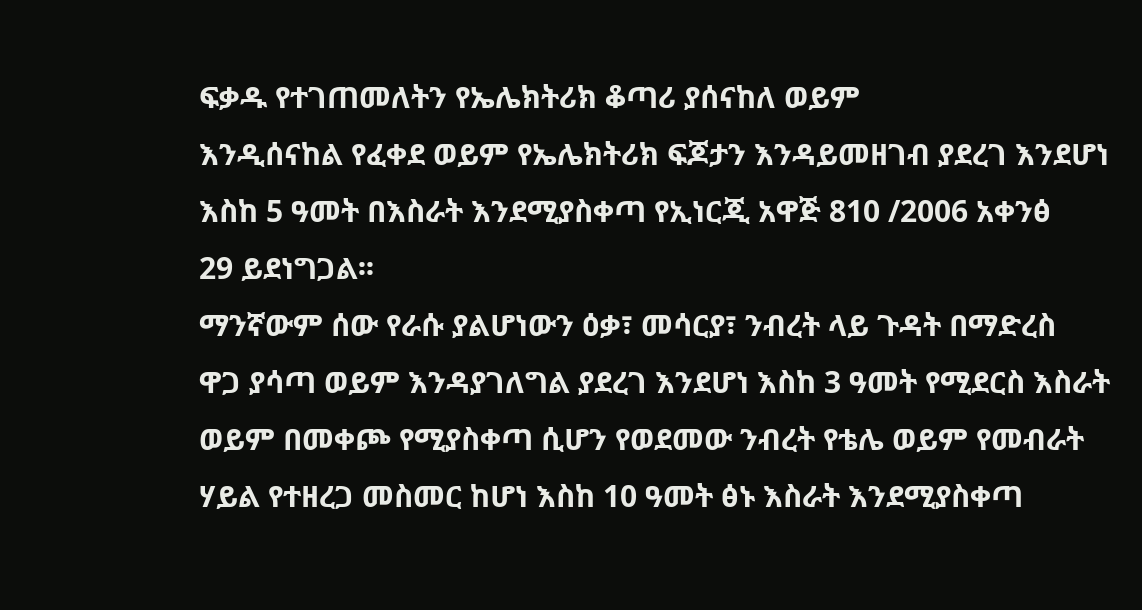ፍቃዱ የተገጠመለትን የኤሌክትሪክ ቆጣሪ ያሰናከለ ወይም
እንዲሰናከል የፈቀደ ወይም የኤሌክትሪክ ፍጆታን እንዳይመዘገብ ያደረገ እንደሆነ
እስከ 5 ዓመት በእስራት እንደሚያስቀጣ የኢነርጂ አዋጅ 810 /2006 አቀንፅ
29 ይደነግጋል፡፡
ማንኛውም ሰው የራሱ ያልሆነውን ዕቃ፣ መሳርያ፣ ንብረት ላይ ጉዳት በማድረስ
ዋጋ ያሳጣ ወይም እንዳያገለግል ያደረገ እንደሆነ እስከ 3 ዓመት የሚደርስ እስራት
ወይም በመቀጮ የሚያስቀጣ ሲሆን የወደመው ንብረት የቴሌ ወይም የመብራት
ሃይል የተዘረጋ መስመር ከሆነ እስከ 10 ዓመት ፅኑ እስራት እንደሚያስቀጣ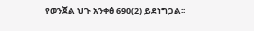የወንጀል ህጉ አንቀፅ 690(2) ይደነግጋል፡፡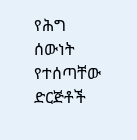የሕግ ሰውነት የተሰጣቸው ድርጅቶች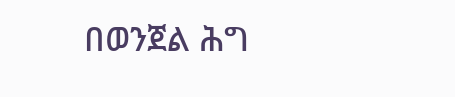በወንጀል ሕግ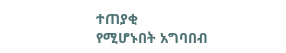ተጠያቂ
የሚሆኑበት አግባበብ